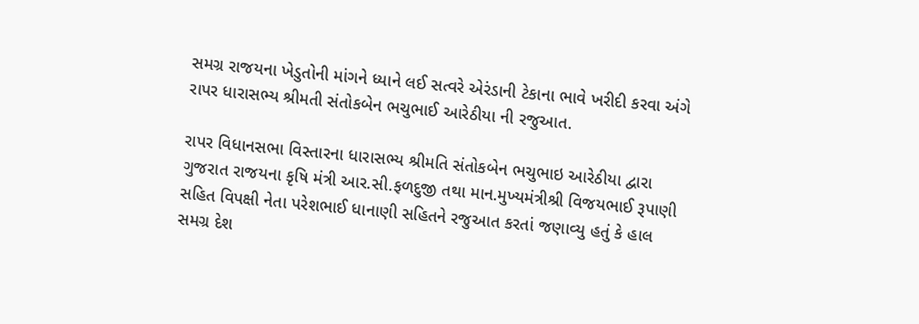સમગ્ર રાજયના ખેડુતોની માંગને ધ્યાને લઈ સત્વરે એરંડાની ટેકાના ભાવે ખરીદી કરવા અંગે રાપર ધારાસભ્ય શ્રીમતી સંતોકબેન ભચુભાઈ આરેઠીયા ની રજુઆત.

રાપર વિધાનસભા વિસ્તારના ધારાસભ્ય શ્રીમતિ સંતોકબેન ભચુભાઇ આરેઠીયા દ્વારા ગુજરાત રાજયના કૃષિ મંત્રી આર.સી.ફળદુજી તથા માન.મુખ્યમંત્રીશ્રી વિજયભાઈ રૂપાણી સહિત વિપક્ષી નેતા પરેશભાઈ ધાનાણી સહિતને રજુઆત કરતાં જણાવ્યુ હતું કે હાલ સમગ્ર દેશ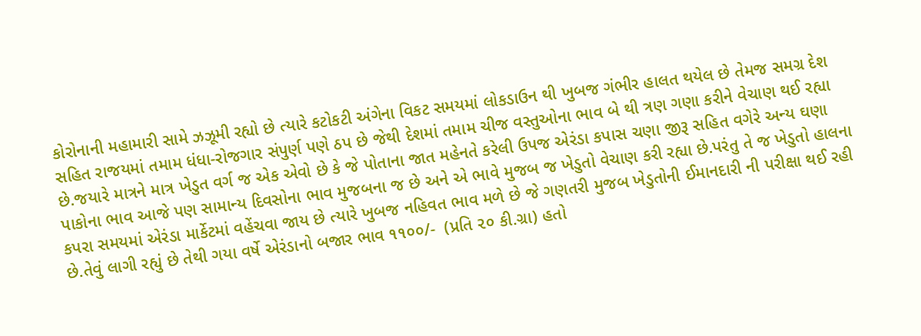કોરોનાની મહામારી સામે ઝઝૂમી રહ્યો છે ત્યારે કટોકટી અંગેના વિકટ સમયમાં લોકડાઉન થી ખુબજ ગંભીર હાલત થયેલ છે તેમજ સમગ્ર દેશ સહિત રાજયમાં તમામ ધંધા-રોજગાર સંપુર્ણ પણે ઠપ છે જેથી દેશમાં તમામ ચીજ વસ્તુઓના ભાવ બે થી ત્રણ ગણા કરીને વેચાણ થઈ રહ્યા છે.જયારે માત્રને માત્ર ખેડુત વર્ગ જ એક એવો છે કે જે પોતાના જાત મહેનતે કરેલી ઉપજ એરંડા કપાસ ચણા જીરૂ સહિત વગેરે અન્ય ઘણા પાકોના ભાવ આજે પણ સામાન્ય દિવસોના ભાવ મુજબના જ છે અને એ ભાવે મુજબ જ ખેડુતો વેચાણ કરી રહ્યા છે.પરંતુ તે જ ખેડુતો હાલના કપરા સમયમાં એરંડા માર્કેટમાં વહેંચવા જાય છે ત્યારે ખુબજ નહિવત ભાવ મળે છે જે ગણતરી મુજબ ખેડુતોની ઈમાનદારી ની પરીક્ષા થઈ રહી છે.તેવું લાગી રહ્યું છે તેથી ગયા વર્ષે એરંડાનો બજાર ભાવ ૧૧૦૦/-  (પ્રતિ ૨૦ કી.ગ્રા) હતો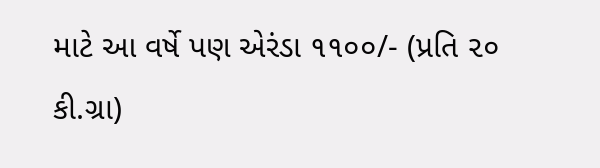માટે આ વર્ષે પણ એરંડા ૧૧૦૦/- (પ્રતિ ૨૦ કી.ગ્રા)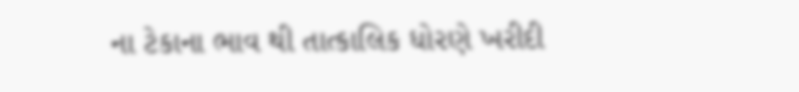ના ટેકાના ભાવ થી તાત્કાલિક ધોરણે ખરીદી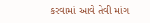કરવામાં આવે તેવી માંગ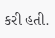કરી હતી.